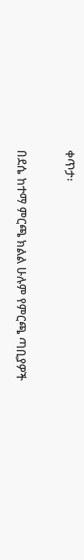ቀጥታ፡

በደሴ ከተማ ምርጫ ክልል ሁሉም የምርጫ ጣቢያዎች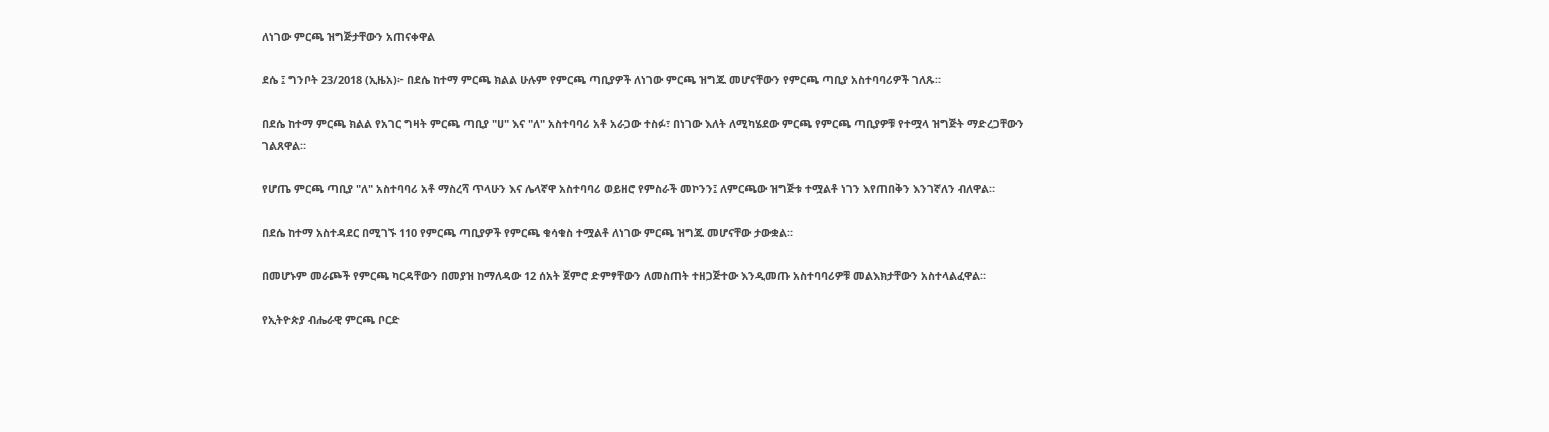ለነገው ምርጫ ዝግጅታቸውን አጠናቀዋል

ደሴ ፤ ግንቦት 23/2018 (ኢዜአ)፦ በደሴ ከተማ ምርጫ ክልል ሁሉም የምርጫ ጣቢያዎች ለነገው ምርጫ ዝግጁ መሆናቸውን የምርጫ ጣቢያ አስተባባሪዎች ገለጹ።

በደሴ ከተማ ምርጫ ክልል የአገር ግዛት ምርጫ ጣቢያ "ሀ" እና "ለ" አስተባባሪ አቶ አራጋው ተስፉ፣ በነገው እለት ለሚካሄደው ምርጫ የምርጫ ጣቢያዎቹ የተሟላ ዝግጅት ማድረጋቸውን ገልጸዋል።

የሆጤ ምርጫ ጣቢያ "ለ" አስተባባሪ አቶ ማስረሻ ጥላሁን እና ሌላኛዋ አስተባባሪ ወይዘሮ የምስራች መኮንን፤ ለምርጫው ዝግጅቱ ተሟልቶ ነገን እየጠበቅን እንገኛለን ብለዋል።

በደሴ ከተማ አስተዳደር በሚገኙ 110 የምርጫ ጣቢያዎች የምርጫ ቁሳቁስ ተሟልቶ ለነገው ምርጫ ዝግጁ መሆናቸው ታውቋል።

በመሆኑም መራጮች የምርጫ ካርዳቸውን በመያዝ ከማለዳው 12 ሰአት ጀምሮ ድምፃቸውን ለመስጠት ተዘጋጅተው እንዲመጡ አስተባባሪዎቹ መልእክታቸውን አስተላልፈዋል።

የኢትዮጵያ ብሔራዊ ምርጫ ቦርድ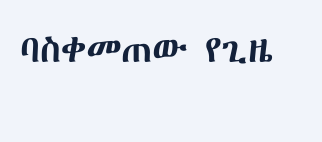ባስቀመጠው የጊዜ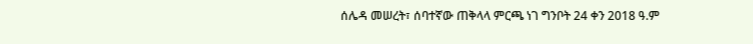ሰሌዳ መሠረት፣ ሰባተኛው ጠቅላላ ምርጫ ነገ ግንቦት 24 ቀን 2018 ዓ.ም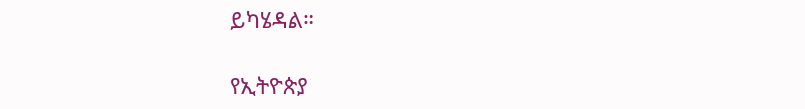ይካሄዳል።

የኢትዮጵያ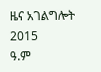ዜና አገልግሎት
2015
ዓ.ም